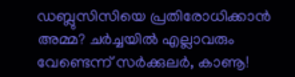ഡബ്ലുസിസിയെ പ്രതിരോധിക്കാന്‍ അമ്മ? ചര്‍ച്ചയില്‍ എല്ലാവരും വേണ്ടെന്ന് സര്‍ക്കുലര്‍, കാണൂ!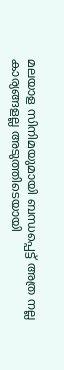മലയാള സിനിമയുമായി ബന്ധപ്പെട്ട് അത്ര നല്ല കാര്യങ്ങളല്ല അടുത്തിടെയായി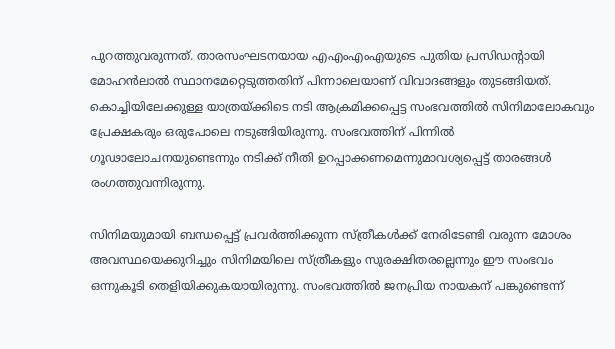പുറത്തുവരുന്നത്. താരസംഘടനയായ എഎംഎംഎയുടെ പുതിയ പ്രസിഡന്റായി മോഹന്‍ലാല്‍ സ്ഥാനമേറ്റെടുത്തതിന് പിന്നാലെയാണ് വിവാദങ്ങളും തുടങ്ങിയത്. കൊച്ചിയിലേക്കുള്ള യാത്രയ്ക്കിടെ നടി ആക്രമിക്കപ്പെട്ട സംഭവത്തില്‍ സിനിമാലോകവും പ്രേക്ഷകരും ഒരുപോലെ നടുങ്ങിയിരുന്നു. സംഭവത്തിന് പിന്നില്‍ ഗൂഢാലോചനയുണ്ടെന്നും നടിക്ക് നീതി ഉറപ്പാക്കണമെന്നുമാവശ്യപ്പെട്ട് താരങ്ങള്‍ രംഗത്തുവന്നിരുന്നു.

സിനിമയുമായി ബന്ധപ്പെട്ട് പ്രവര്‍ത്തിക്കുന്ന സ്ത്രീകള്‍ക്ക് നേരിടേണ്ടി വരുന്ന മോശം അവസ്ഥയെക്കുറിച്ചും സിനിമയിലെ സ്ത്രീകളും സുരക്ഷിതരല്ലെന്നും ഈ സംഭവം ഒന്നുകൂടി തെളിയിക്കുകയായിരുന്നു. സംഭവത്തില്‍ ജനപ്രിയ നായകന് പങ്കുണ്ടെന്ന്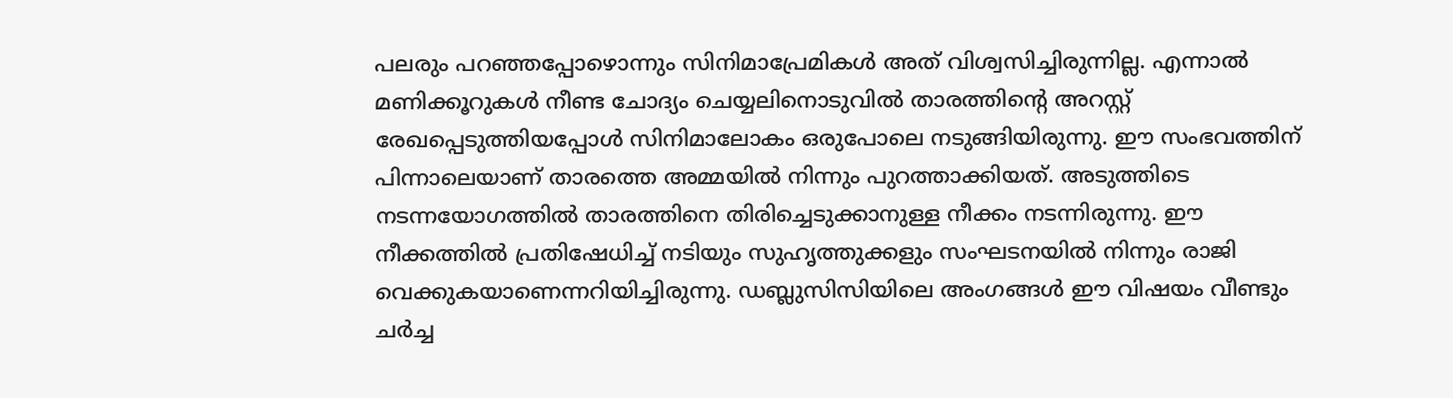പലരും പറഞ്ഞപ്പോഴൊന്നും സിനിമാപ്രേമികള്‍ അത് വിശ്വസിച്ചിരുന്നില്ല. എന്നാല്‍ മണിക്കൂറുകള്‍ നീണ്ട ചോദ്യം ചെയ്യലിനൊടുവില്‍ താരത്തിന്റെ അറസ്റ്റ് രേഖപ്പെടുത്തിയപ്പോള്‍ സിനിമാലോകം ഒരുപോലെ നടുങ്ങിയിരുന്നു. ഈ സംഭവത്തിന് പിന്നാലെയാണ് താരത്തെ അമ്മയില്‍ നിന്നും പുറത്താക്കിയത്. അടുത്തിടെ നടന്നയോഗത്തില്‍ താരത്തിനെ തിരിച്ചെടുക്കാനുള്ള നീക്കം നടന്നിരുന്നു. ഈ നീക്കത്തില്‍ പ്രതിഷേധിച്ച് നടിയും സുഹൃത്തുക്കളും സംഘടനയില്‍ നിന്നും രാജി വെക്കുകയാണെന്നറിയിച്ചിരുന്നു. ഡബ്ലുസിസിയിലെ അംഗങ്ങള്‍ ഈ വിഷയം വീണ്ടും ചര്‍ച്ച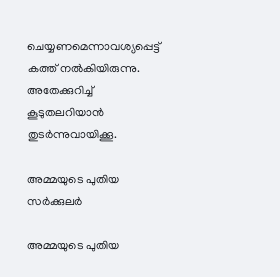ചെയ്യണമെന്നാവശ്യപ്പെട്ട് കത്ത് നല്‍കിയിരുന്നു. അതേക്കുറിച്ച് കൂടുതലറിയാന്‍ തുടര്‍ന്നുവായിക്കൂ.

അമ്മയുടെ പുതിയ സര്‍ക്കുലര്‍

അമ്മയുടെ പുതിയ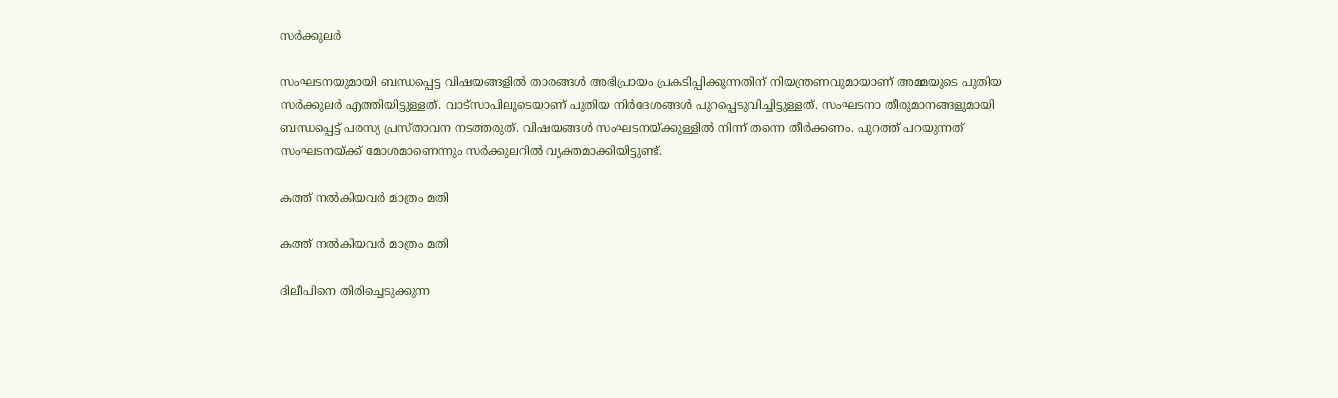സര്‍ക്കുലര്‍

സംഘടനയുമായി ബന്ധപ്പെട്ട വിഷയങ്ങളില്‍ താരങ്ങള്‍ അഭിപ്രായം പ്രകടിപ്പിക്കുന്നതിന് നിയന്ത്രണവുമായാണ് അമ്മയുടെ പുതിയ സര്‍ക്കുലര്‍ എത്തിയിട്ടുള്ളത്. വാട്‌സാപിലൂടെയാണ് പുതിയ നിര്‍ദേശങ്ങള്‍ പുറപ്പെടുവിച്ചിട്ടുള്ളത്. സംഘടനാ തീരുമാനങ്ങളുമായി ബന്ധപ്പെട്ട് പരസ്യ പ്രസ്താവന നടത്തരുത്. വിഷയങ്ങള്‍ സംഘടനയ്ക്കുള്ളില്‍ നിന്ന് തന്നെ തീര്‍ക്കണം. പുറത്ത് പറയുന്നത് സംഘടനയ്ക്ക് മോശമാണെന്നും സര്‍ക്കുലറില്‍ വ്യക്തമാക്കിയിട്ടുണ്ട്.

കത്ത് നല്‍കിയവര്‍ മാത്രം മതി

കത്ത് നല്‍കിയവര്‍ മാത്രം മതി

ദിലീപിനെ തിരിച്ചെടുക്കുന്ന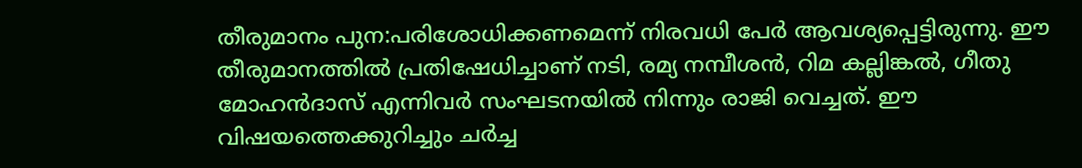തീരുമാനം പുന:പരിശോധിക്കണമെന്ന് നിരവധി പേര്‍ ആവശ്യപ്പെട്ടിരുന്നു. ഈ തീരുമാനത്തില്‍ പ്രതിഷേധിച്ചാണ് നടി, രമ്യ നമ്പീശന്‍, റിമ കല്ലിങ്കല്‍, ഗീതു മോഹന്‍ദാസ് എന്നിവര്‍ സംഘടനയില്‍ നിന്നും രാജി വെച്ചത്. ഈ വിഷയത്തെക്കുറിച്ചും ചര്‍ച്ച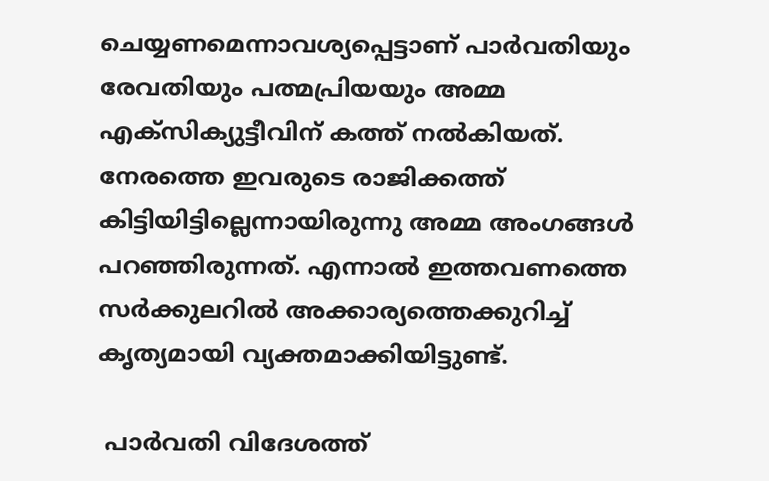ചെയ്യണമെന്നാവശ്യപ്പെട്ടാണ് പാര്‍വതിയും രേവതിയും പത്മപ്രിയയും അമ്മ എക്‌സിക്യുട്ടീവിന് കത്ത് നല്‍കിയത്. നേരത്തെ ഇവരുടെ രാജിക്കത്ത് കിട്ടിയിട്ടില്ലെന്നായിരുന്നു അമ്മ അംഗങ്ങള്‍ പറഞ്ഞിരുന്നത്. എന്നാല്‍ ഇത്തവണത്തെ സര്‍ക്കുലറില്‍ അക്കാര്യത്തെക്കുറിച്ച് കൃത്യമായി വ്യക്തമാക്കിയിട്ടുണ്ട്.

 പാര്‍വതി വിദേശത്ത്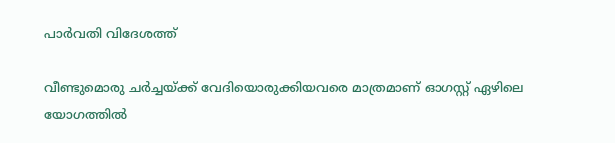പാര്‍വതി വിദേശത്ത്

വീണ്ടുമൊരു ചര്‍ച്ചയ്ക്ക് വേദിയൊരുക്കിയവരെ മാത്രമാണ് ഓഗസ്റ്റ് ഏഴിലെ യോഗത്തില്‍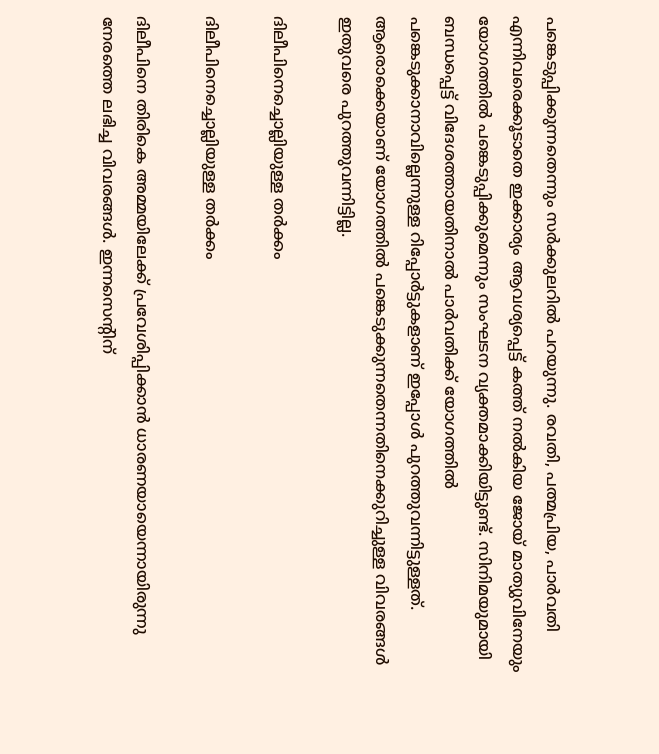പങ്കെടുപ്പിക്കുന്നതെന്നും സര്‍ക്കുലറില്‍ പറയുന്നു. രവതി, പത്മപ്രിയ, പാര്‍വതി എന്നിവരെക്കൂടാതെ ഇക്കാര്യം ആവശ്യപ്പെട്ട് കത്ത് നല്‍കിയ ജോയ് മാത്യുവിനേയും യോഗത്തില്‍ പങ്കെടുപ്പിക്കുമെന്നും സംഘടന വ്യക്തമാക്കിയിട്ടുണ്ട്. സിനിമയുമായി ബന്ധപ്പെട്ട് വിദേശത്തായതിനാല്‍ പാര്‍വതിക്ക് യോഗത്തില്‍ പങ്കെടുക്കാനാവില്ലെന്നുള്ള റിപ്പോര്‍ട്ടുകളാണ് ഇപ്പോള്‍ പുറത്തുവന്നിട്ടുള്ളത്. ആരൊക്കെയാണ് യോഗത്തില്‍ പങ്കെടുക്കുന്നതെന്നതിനെക്കുറിച്ചുള്ള വിവരങ്ങള്‍ ഇതുവരെ പുറത്തുവന്നിട്ടില്ല.

ദിലീപിനെച്ചൊല്ലിയുള്ള തര്‍ക്കം

ദിലീപിനെച്ചൊല്ലിയുള്ള തര്‍ക്കം

ദിലീപിനെ തിരികെ അമ്മയിലേക്ക് പ്രവേശിപ്പിക്കാന്‍ ധാരണയായെന്നായിരുന്നു നേരത്തെ ലഭിച്ച വിവരങ്ങള്‍. ഇന്നസെന്റിന്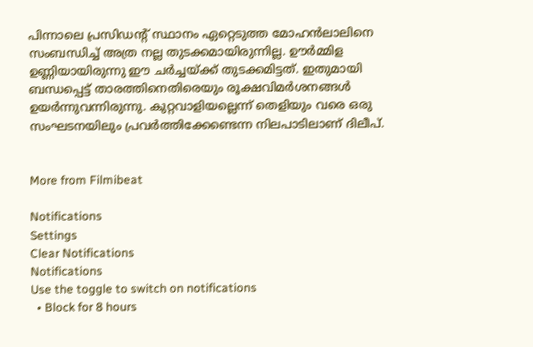പിന്നാലെ പ്രസിഡന്റ് സ്ഥാനം ഏറ്റെടുത്ത മോഹന്‍ലാലിനെ സംബന്ധിച്ച് അത്ര നല്ല തുടക്കമായിരുന്നില്ല. ഊര്‍മ്മിള ഉണ്ണിയായിരുന്നു ഈ ചര്‍ച്ചയ്ക്ക് തുടക്കമിട്ടത്. ഇതുമായി ബന്ധപ്പെട്ട് താരത്തിനെതിരെയും രൂക്ഷവിമര്‍ശനങ്ങള്‍ ഉയര്‍ന്നുവന്നിരുന്നു. കുറ്റവാളിയല്ലെന്ന് തെളിയും വരെ ഒരു സംഘടനയിലും പ്രവര്‍ത്തിക്കേണ്ടെന്ന നിലപാടിലാണ് ദിലീപ്.


More from Filmibeat

Notifications
Settings
Clear Notifications
Notifications
Use the toggle to switch on notifications
  • Block for 8 hours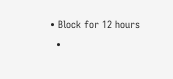• Block for 12 hours
  •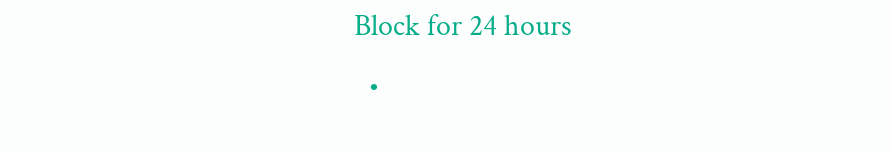Block for 24 hours
  •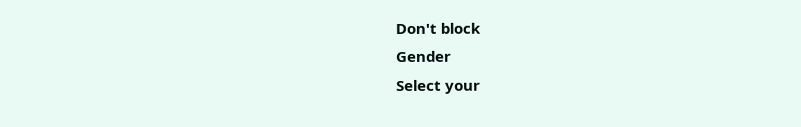Don't block
Gender
Select your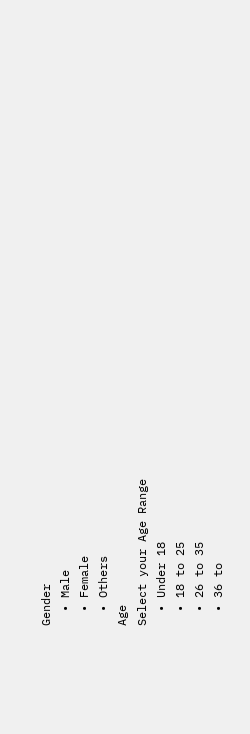Gender
  • Male
  • Female
  • Others
Age
Select your Age Range
  • Under 18
  • 18 to 25
  • 26 to 35
  • 36 to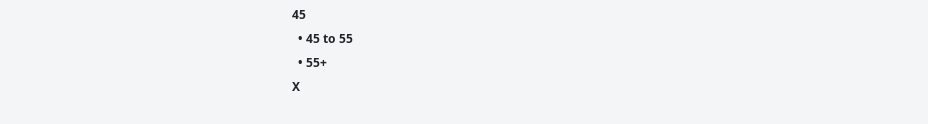45
  • 45 to 55
  • 55+
X